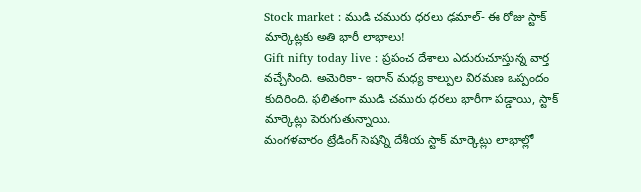Stock market : ముడి చమురు ధరలు ఢమాల్- ఈ రోజు స్టాక్ మార్కెట్లకు అతి భారీ లాభాలు!
Gift nifty today live : ప్రపంచ దేశాలు ఎదురుచూస్తున్న వార్త వచ్చేసింది. అమెరికా- ఇరాన్ మధ్య కాల్పుల విరమణ ఒప్పందం కుదిరింది. ఫలితంగా ముడి చమురు ధరలు భారీగా పడ్డాయి, స్టాక్ మార్కెట్లు పెరుగుతున్నాయి.
మంగళవారం ట్రేడింగ్ సెషన్ని దేశీయ స్టాక్ మార్కెట్లు లాభాల్లో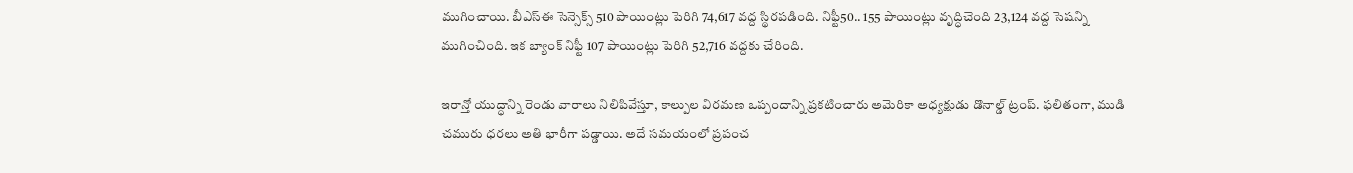ముగించాయి. బీఎస్ఈ సెన్సెక్స్ 510 పాయింట్లు పెరిగి 74,617 వద్ద స్థిరపడింది. నిఫ్టీ50.. 155 పాయింట్లు వృద్ధిచెంది 23,124 వద్ద సెషన్ని ముగించింది. ఇక బ్యాంక్ నిఫ్టీ 107 పాయింట్లు పెరిగి 52,716 వద్దకు చేరింది.

ఇరాన్తో యుద్ధాన్ని రెండు వారాలు నిలిపివేస్తూ, కాల్పుల విరమణ ఒప్పందాన్ని ప్రకటించారు అమెరికా అధ్యక్షుడు డొనాల్డ్ ట్రంప్. ఫలితంగా, ముడి చమురు ధరలు అతి భారీగా పడ్డాయి. అదే సమయంలో ప్రపంచ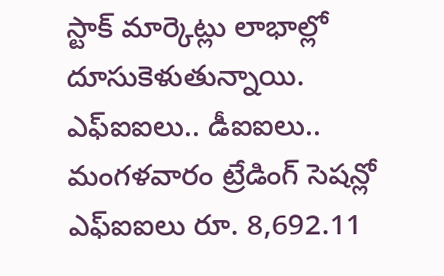స్టాక్ మార్కెట్లు లాభాల్లో దూసుకెళుతున్నాయి.
ఎఫ్ఐఐలు.. డీఐఐలు..
మంగళవారం ట్రేడింగ్ సెషన్లో ఎఫ్ఐఐలు రూ. 8,692.11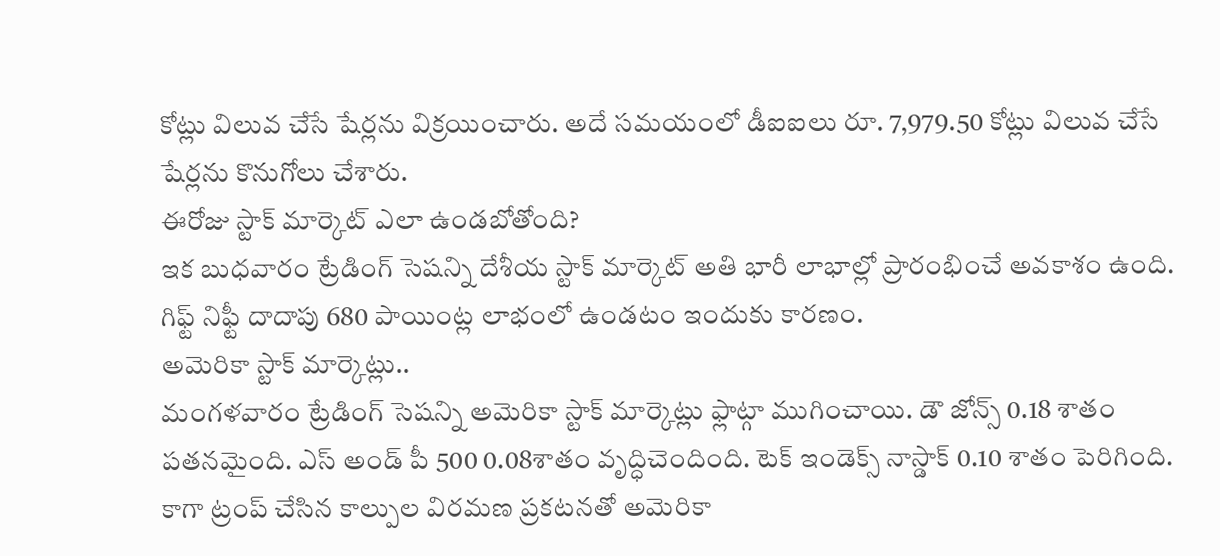కోట్లు విలువ చేసే షేర్లను విక్రయించారు. అదే సమయంలో డీఐఐలు రూ. 7,979.50 కోట్లు విలువ చేసే షేర్లను కొనుగోలు చేశారు.
ఈరోజు స్టాక్ మార్కెట్ ఎలా ఉండబోతోంది?
ఇక బుధవారం ట్రేడింగ్ సెషన్ని దేశీయ స్టాక్ మార్కెట్ అతి భారీ లాభాల్లో ప్రారంభించే అవకాశం ఉంది. గిఫ్ట్ నిఫ్టీ దాదాపు 680 పాయింట్ల లాభంలో ఉండటం ఇందుకు కారణం.
అమెరికా స్టాక్ మార్కెట్లు..
మంగళవారం ట్రేడింగ్ సెషన్ని అమెరికా స్టాక్ మార్కెట్లు ఫ్లాట్గా ముగించాయి. డౌ జోన్స్ 0.18 శాతం పతనమైంది. ఎస్ అండ్ పీ 500 0.08శాతం వృద్ధిచెందింది. టెక్ ఇండెక్స్ నాస్డాక్ 0.10 శాతం పెరిగింది.
కాగా ట్రంప్ చేసిన కాల్పుల విరమణ ప్రకటనతో అమెరికా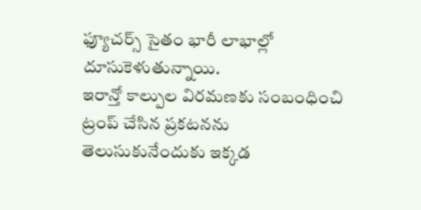ఫ్యూచర్స్ సైతం భారీ లాభాల్లో దూసుకెళుతున్నాయి.
ఇరాన్తో కాల్పుల విరమణకు సంబంధించి ట్రంప్ చేసిన ప్రకటనను తెలుసుకునేందుకు ఇక్కడ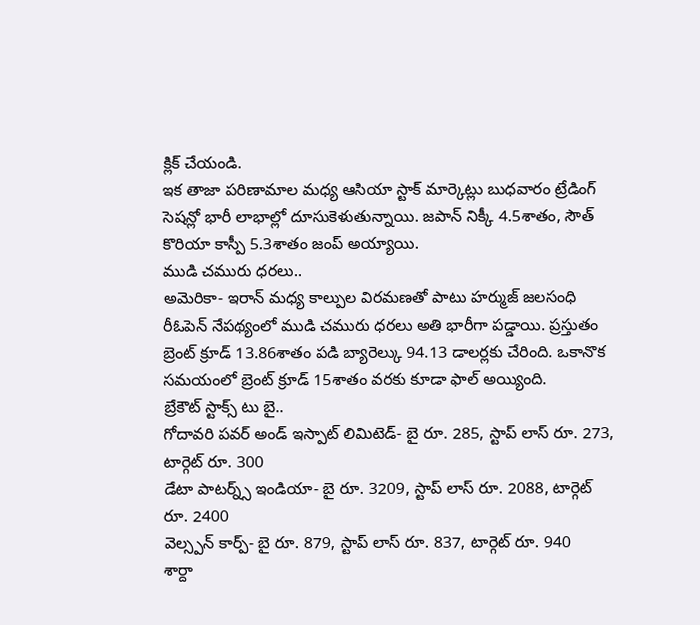క్లిక్ చేయండి.
ఇక తాజా పరిణామాల మధ్య ఆసియా స్టాక్ మార్కెట్లు బుధవారం ట్రేడింగ్ సెషన్లో భారీ లాభాల్లో దూసుకెళుతున్నాయి. జపాన్ నిక్కీ 4.5శాతం, సౌత్ కొరియా కాస్పీ 5.3శాతం జంప్ అయ్యాయి.
ముడి చమురు ధరలు..
అమెరికా- ఇరాన్ మధ్య కాల్పుల విరమణతో పాటు హర్ముజ్ జలసంధి రీఓపెన్ నేపథ్యంలో ముడి చమురు ధరలు అతి భారీగా పడ్డాయి. ప్రస్తుతం బ్రెంట్ క్రూడ్ 13.86శాతం పడి బ్యారెల్కు 94.13 డాలర్లకు చేరింది. ఒకానొక సమయంలో బ్రెంట్ క్రూడ్ 15శాతం వరకు కూడా ఫాల్ అయ్యింది.
బ్రేకౌట్ స్టాక్స్ టు బై..
గోదావరి పవర్ అండ్ ఇస్పాట్ లిమిటెడ్- బై రూ. 285, స్టాప్ లాస్ రూ. 273, టార్గెట్ రూ. 300
డేటా పాటర్న్స్ ఇండియా- బై రూ. 3209, స్టాప్ లాస్ రూ. 2088, టార్గెట్ రూ. 2400
వెల్స్పన్ కార్ప్- బై రూ. 879, స్టాప్ లాస్ రూ. 837, టార్గెట్ రూ. 940
శార్దా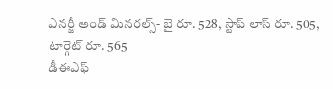ఎనర్జీ అండ్ మినరల్స్- బై రూ. 528, స్టాప్ లాస్ రూ. 505, టార్గెట్ రూ. 565
డీఈఎఫ్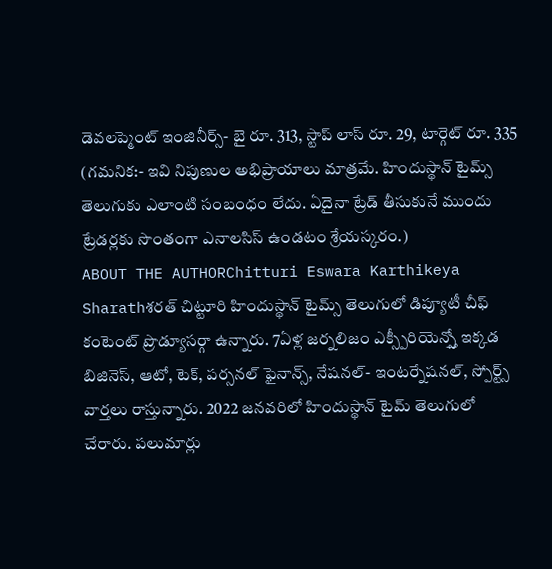డెవలప్మెంట్ ఇంజినీర్స్- బై రూ. 313, స్టాప్ లాస్ రూ. 29, టార్గెట్ రూ. 335
(గమనిక:- ఇవి నిపుణుల అభిప్రాయాలు మాత్రమే. హిందుస్థాన్ టైమ్స్ తెలుగుకు ఎలాంటి సంబంధం లేదు. ఏదైనా ట్రేడ్ తీసుకునే ముందు ట్రేడర్లకు సొంతంగా ఎనాలసిస్ ఉండటం శ్రేయస్కరం.)
ABOUT THE AUTHORChitturi Eswara Karthikeya Sharathశరత్ చిట్టూరి హిందుస్థాన్ టైమ్స్ తెలుగులో డిప్యూటీ చీఫ్ కంటెంట్ ప్రొడ్యూసర్గా ఉన్నారు. 7ఏళ్ల జర్నలిజం ఎక్స్పీరియెన్స్తో ఇక్కడ బిజినెస్, ఆటో, టెక్, పర్సనల్ ఫైనాన్స్, నేషనల్- ఇంటర్నేషనల్, స్పోర్ట్స్ వార్తలు రాస్తున్నారు. 2022 జనవరిలో హిందుస్థాన్ టైమ్ తెలుగులో చేరారు. పలుమార్లు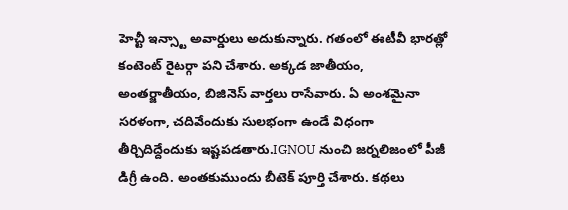హెచ్టీ ఇన్స్టా అవార్డులు అదుకున్నారు. గతంలో ఈటీవీ భారత్లో కంటెంట్ రైటర్గా పని చేశారు. అక్కడ జాతీయం, అంతర్జాతీయం, బిజినెస్ వార్తలు రాసేవారు. ఏ అంశమైనా సరళంగా, చదివేందుకు సులభంగా ఉండే విధంగా తీర్చిదిద్దేందుకు ఇష్టపడతారు.IGNOU నుంచి జర్నలిజంలో పీజీ డిగ్రీ ఉంది. అంతకుముందు బీటెక్ పూర్తి చేశారు. కథలు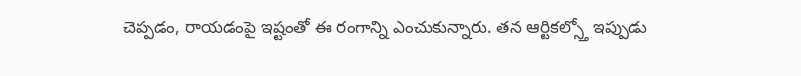చెప్పడం, రాయడంపై ఇష్టంతో ఈ రంగాన్ని ఎంచుకున్నారు. తన ఆర్టికల్స్తో ఇప్పుడు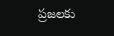ప్రజలకు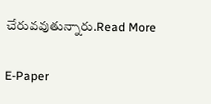చేరువవుతున్నారు.Read More

E-Paper